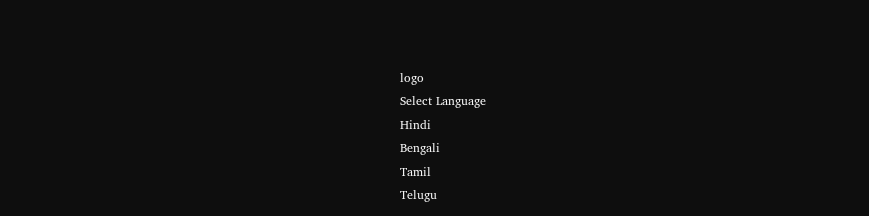logo
Select Language
Hindi
Bengali
Tamil
Telugu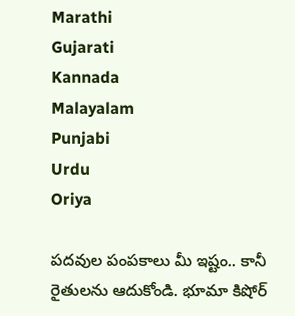Marathi
Gujarati
Kannada
Malayalam
Punjabi
Urdu
Oriya

పదవుల పంపకాలు మీ ఇష్టం.. కానీ రైతులను ఆదుకోండి. భూమా కిషోర్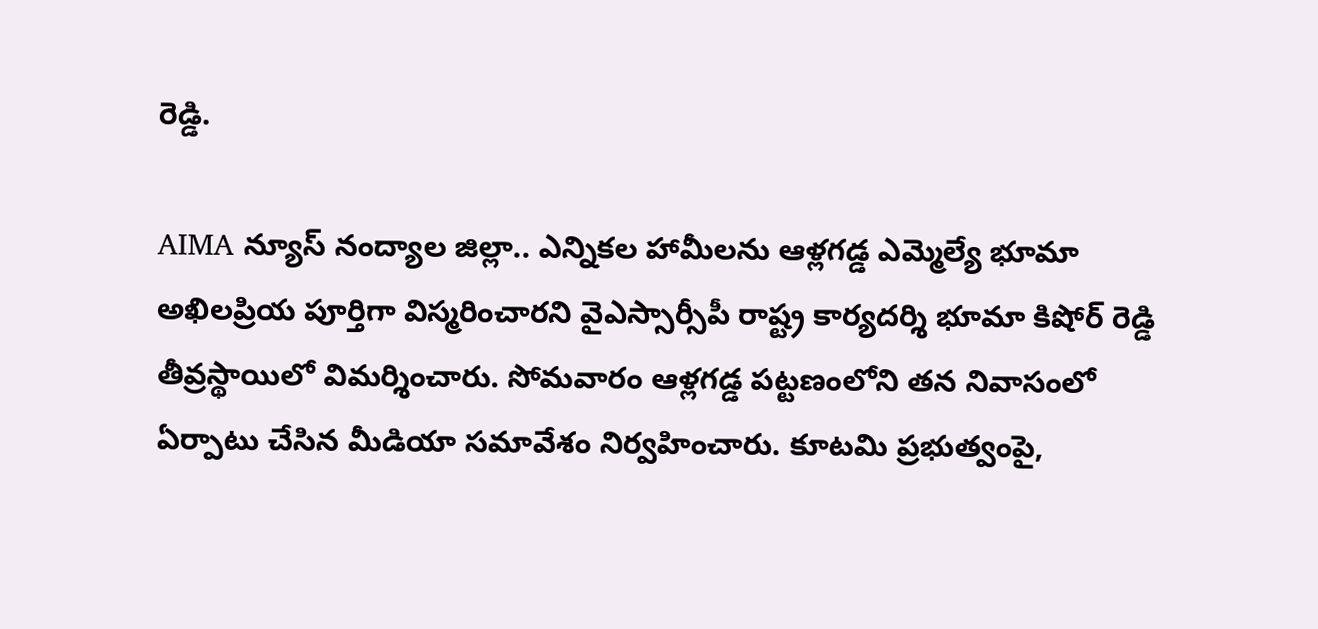రెడ్డి.

AIMA న్యూస్ నంద్యాల జిల్లా.. ఎన్నికల హామీలను ఆళ్లగడ్డ ఎమ్మెల్యే భూమా అఖిలప్రియ పూర్తిగా విస్మరించారని వైఎస్సార్సీపీ రాష్ట్ర కార్యదర్శి భూమా కిషోర్ రెడ్డి తీవ్రస్థాయిలో విమర్శించారు. సోమవారం ఆళ్లగడ్డ పట్టణంలోని తన నివాసంలో ఏర్పాటు చేసిన మీడియా సమావేశం నిర్వహించారు. కూటమి ప్రభుత్వంపై,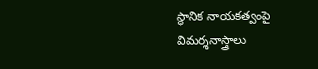స్థానిక నాయకత్వంపై విమర్శనాస్త్రాలు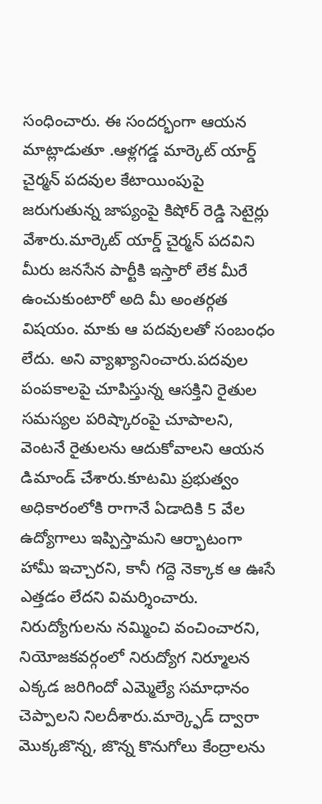సంధించారు. ఈ సందర్భంగా ఆయన మాట్లాడుతూ .ఆళ్లగడ్డ మార్కెట్ యార్డ్ చైర్మన్ పదవుల కేటాయింపుపై జరుగుతున్న జాప్యంపై కిషోర్ రెడ్డి సెటైర్లు వేశారు.మార్కెట్ యార్డ్ చైర్మన్ పదవిని మీరు జనసేన పార్టీకి ఇస్తారో లేక మీరే ఉంచుకుంటారో అది మీ అంతర్గత విషయం. మాకు ఆ పదవులతో సంబంధం లేదు. అని వ్యాఖ్యానించారు.పదవుల పంపకాలపై చూపిస్తున్న ఆసక్తిని రైతుల సమస్యల పరిష్కారంపై చూపాలని, వెంటనే రైతులను ఆదుకోవాలని ఆయన డిమాండ్ చేశారు.కూటమి ప్రభుత్వం అధికారంలోకి రాగానే ఏడాదికి 5 వేల ఉద్యోగాలు ఇప్పిస్తామని ఆర్భాటంగా హామీ ఇచ్చారని, కానీ గద్దె నెక్కాక ఆ ఊసే ఎత్తడం లేదని విమర్శించారు. నిరుద్యోగులను నమ్మించి వంచించారని, నియోజకవర్గంలో నిరుద్యోగ నిర్మూలన ఎక్కడ జరిగిందో ఎమ్మెల్యే సమాధానం చెప్పాలని నిలదీశారు.మార్క్ఫెడ్ ద్వారా మొక్కజొన్న, జొన్న కొనుగోలు కేంద్రాలను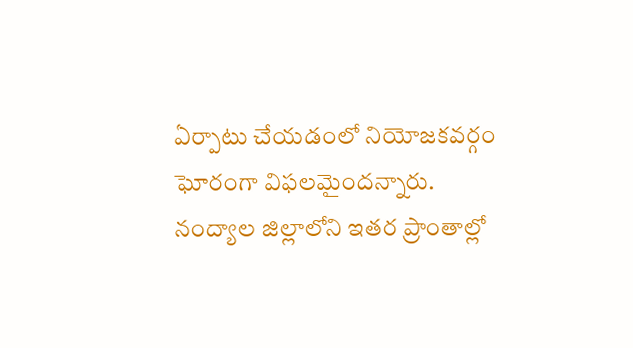ఏర్పాటు చేయడంలో నియోజకవర్గం ఘోరంగా విఫలమైందన్నారు. నంద్యాల జిల్లాలోని ఇతర ప్రాంతాల్లో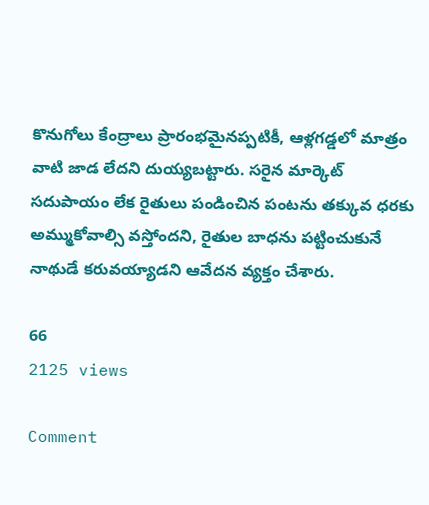కొనుగోలు కేంద్రాలు ప్రారంభమైనప్పటికీ, ఆళ్లగడ్డలో మాత్రం వాటి జాడ లేదని దుయ్యబట్టారు. సరైన మార్కెట్ సదుపాయం లేక రైతులు పండించిన పంటను తక్కువ ధరకు అమ్ముకోవాల్సి వస్తోందని, రైతుల బాధను పట్టించుకునే నాథుడే కరువయ్యాడని ఆవేదన వ్యక్తం చేశారు.

66
2125 views

Comment